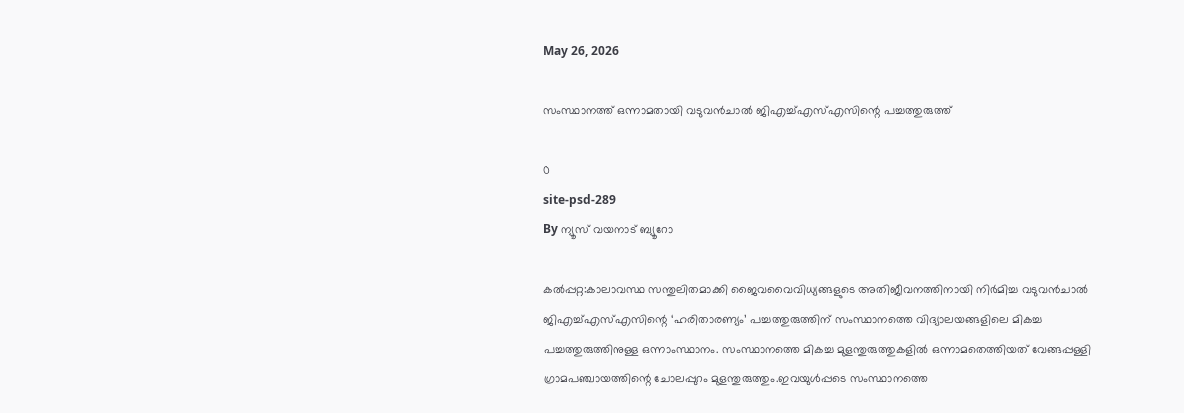May 26, 2026

സംസ്ഥാനത്ത് ഒന്നാമതായി വടുവന്‍ചാല്‍ ജിഎച്ച്എസ്എസിന്റെ പച്ചത്തുരുത്ത്

0
site-psd-289
By ന്യൂസ് വയനാട് ബ്യൂറോ

കല്‍പ്പറ്റ:കാലാവസ്ഥ സന്തുലിതമാക്കി ജൈവവൈവിധ്യങ്ങളുടെ അതിജീവനത്തിനായി നിര്‍മിച്ച വടുവന്‍ചാല്‍ ജിഎച്ച്എസ്എസിന്റെ ‘ഹരിതാരണ്യം’ പച്ചത്തുരുത്തിന് സംസ്ഥാനത്തെ വിദ്യാലയങ്ങളിലെ മികച്ച പച്ചത്തുരുത്തിനുള്ള ഒന്നാംസ്ഥാനം. സംസ്ഥാനത്തെ മികച്ച മുളന്തുരുത്തുകളില്‍ ഒന്നാമതെത്തിയത് വേങ്ങപ്പള്ളി ഗ്രാമപഞ്ചായത്തിന്റെ ചോലപ്പുറം മുളന്തുരുത്തും.ഇവയുള്‍പ്പടെ സംസ്ഥാനത്തെ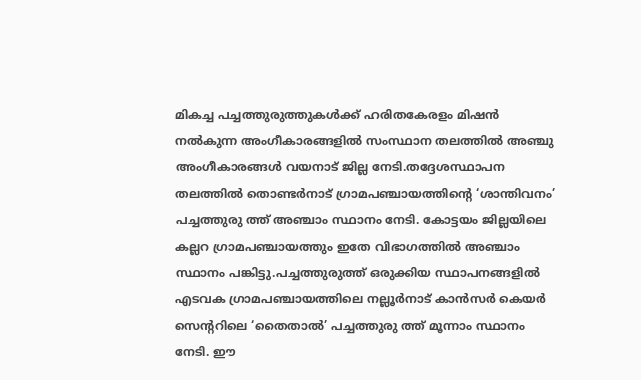മികച്ച പച്ചത്തുരുത്തുകള്‍ക്ക് ഹരിതകേരളം മിഷന്‍ നല്‍കുന്ന അംഗീകാരങ്ങളില്‍ സംസ്ഥാന തലത്തില്‍ അഞ്ചു അംഗീകാരങ്ങള്‍ വയനാട് ജില്ല നേടി.തദ്ദേശസ്ഥാപന തലത്തില്‍ തൊണ്ടര്‍നാട് ഗ്രാമപഞ്ചായത്തിന്റെ ‘ശാന്തിവനം’ പച്ചത്തുരു ത്ത് അഞ്ചാം സ്ഥാനം നേടി. കോട്ടയം ജില്ലയിലെ കല്ലറ ഗ്രാമപഞ്ചായത്തും ഇതേ വിഭാഗത്തില്‍ അഞ്ചാം സ്ഥാനം പങ്കിട്ടു.പച്ചത്തുരുത്ത് ഒരുക്കിയ സ്ഥാപനങ്ങളില്‍ എടവക ഗ്രാമപഞ്ചായത്തിലെ നല്ലൂര്‍നാട് കാന്‍സര്‍ കെയര്‍ സെന്ററിലെ ‘തൈതാല്‍’ പച്ചത്തുരു ത്ത് മൂന്നാം സ്ഥാനം നേടി. ഈ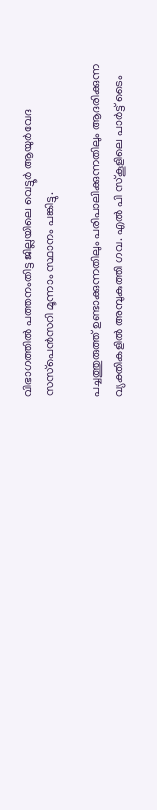വിഭാഗത്തില്‍ പത്തനംതിട്ട ജില്ലയിലെ വെട്ടൂര്‍ ആയുര്‍വേദ സസ്‌പെന്‍സറി മൂന്നാം സ്ഥാനം പങ്കിട്ടു.

പച്ചത്തുരുത്ത് ഉണ്ടാക്കുന്നതിലും പരിപാലിക്കുന്നതിലും ആദരിക്കുന്ന വ്യക്തികളില്‍ അമ്പുകുത്തി ഗവ. എല്‍ പി സ്‌കൂളിലെ പാര്‍ട്ട് ടൈം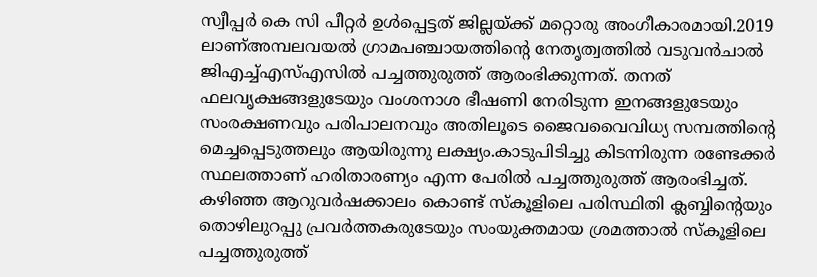സ്വീപ്പര്‍ കെ സി പീറ്റര്‍ ഉള്‍പ്പെട്ടത് ജില്ലയ്ക്ക് മറ്റൊരു അംഗീകാരമായി.2019 ലാണ്അമ്പലവയല്‍ ഗ്രാമപഞ്ചായത്തിന്റെ നേതൃത്വത്തില്‍ വടുവന്‍ചാല്‍ ജിഎച്ച്എസ്എസില്‍ പച്ചത്തുരുത്ത് ആരംഭിക്കുന്നത്. തനത് ഫലവൃക്ഷങ്ങളുടേയും വംശനാശ ഭീഷണി നേരിടുന്ന ഇനങ്ങളുടേയും സംരക്ഷണവും പരിപാലനവും അതിലൂടെ ജൈവവൈവിധ്യ സമ്പത്തിന്റെ മെച്ചപ്പെടുത്തലും ആയിരുന്നു ലക്ഷ്യം.കാടുപിടിച്ചു കിടന്നിരുന്ന രണ്ടേക്കര്‍ സ്ഥലത്താണ് ഹരിതാരണ്യം എന്ന പേരില്‍ പച്ചത്തുരുത്ത് ആരംഭിച്ചത്. കഴിഞ്ഞ ആറുവര്‍ഷക്കാലം കൊണ്ട് സ്‌കൂളിലെ പരിസ്ഥിതി ക്ലബ്ബിന്റെയും തൊഴിലുറപ്പു പ്രവര്‍ത്തകരുടേയും സംയുക്തമായ ശ്രമത്താല്‍ സ്‌കൂളിലെ പച്ചത്തുരുത്ത്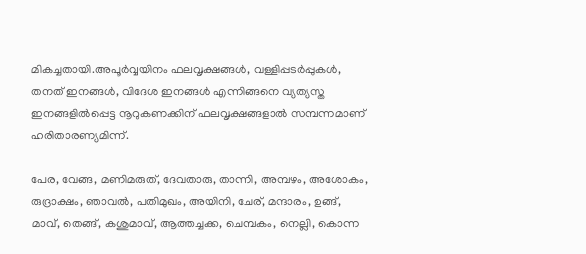മികച്ചതായി.അപൂര്‍വ്വയിനം ഫലവൃക്ഷങ്ങള്‍, വള്ളിപ്പടര്‍പ്പുകള്‍, തനത് ഇനങ്ങള്‍, വിദേശ ഇനങ്ങള്‍ എന്നിങ്ങനെ വ്യത്യസ്ത ഇനങ്ങളില്‍പ്പെട്ട നൂറുകണക്കിന് ഫലവൃക്ഷങ്ങളാല്‍ സമ്പന്നമാണ് ഹരിതാരണ്യമിന്ന്.

പേര, വേങ്ങ, മണിമരുത്, ദേവതാരു, താന്നി, അമ്പഴം, അശോകം, രുദ്രാക്ഷം, ഞാവല്‍, പതിമുഖം, അയിനി, ചേര്, മന്ദാരം, ഉങ്ങ്, മാവ്, തെങ്ങ്, കശുമാവ്, ആത്തച്ചക്ക, ചെമ്പകം, നെല്ലി, കൊന്ന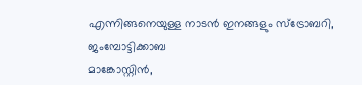എന്നിങ്ങനെയുള്ള നാടന്‍ ഇനങ്ങളും സ്‌ട്രോബറി, ജംമ്പോട്ടിക്കാബ
മാങ്കോസ്റ്റിന്‍,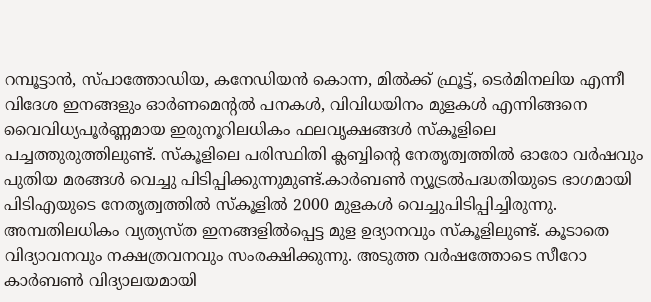റമ്പൂട്ടാന്‍, സ്പാത്തോഡിയ, കനേഡിയന്‍ കൊന്ന, മില്‍ക്ക് ഫ്രൂട്ട്, ടെര്‍മിനലിയ എന്നീ വിദേശ ഇനങ്ങളും ഓര്‍ണമെന്റല്‍ പനകള്‍, വിവിധയിനം മുളകള്‍ എന്നിങ്ങനെ വൈവിധ്യപൂര്‍ണ്ണമായ ഇരുനൂറിലധികം ഫലവൃക്ഷങ്ങള്‍ സ്‌കൂളിലെ പച്ചത്തുരുത്തിലുണ്ട്. സ്‌കൂളിലെ പരിസ്ഥിതി ക്ലബ്ബിന്റെ നേതൃത്വത്തില്‍ ഓരോ വര്‍ഷവും പുതിയ മരങ്ങള്‍ വെച്ചു പിടിപ്പിക്കുന്നുമുണ്ട്.കാര്‍ബണ്‍ ന്യൂട്രല്‍പദ്ധതിയുടെ ഭാഗമായി പിടിഎയുടെ നേതൃത്വത്തില്‍ സ്‌കൂളില്‍ 2000 മുളകള്‍ വെച്ചുപിടിപ്പിച്ചിരുന്നു. അമ്പതിലധികം വ്യത്യസ്ത ഇനങ്ങളില്‍പ്പെട്ട മുള ഉദ്യാനവും സ്‌കൂളിലുണ്ട്. കൂടാതെ വിദ്യാവനവും നക്ഷത്രവനവും സംരക്ഷിക്കുന്നു. അടുത്ത വര്‍ഷത്തോടെ സീറോ കാര്‍ബണ്‍ വിദ്യാലയമായി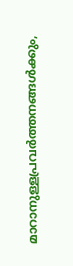മാറാനുള്ളപ്രവര്‍ത്തനങ്ങള്‍ക്കും,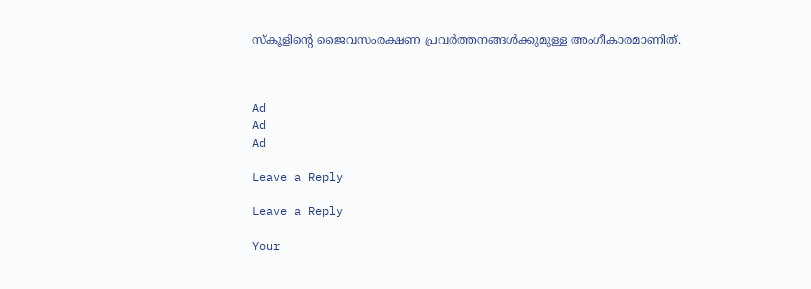സ്‌കൂളിന്റെ ജൈവസംരക്ഷണ പ്രവര്‍ത്തനങ്ങള്‍ക്കുമുള്ള അംഗീകാരമാണിത്.



Ad
Ad
Ad

Leave a Reply

Leave a Reply

Your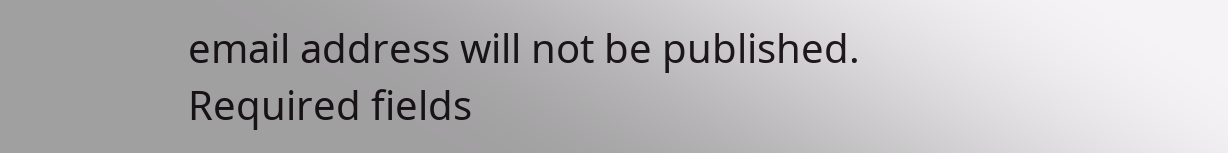email address will not be published. Required fields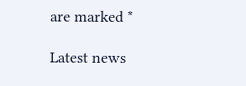are marked *

Latest news